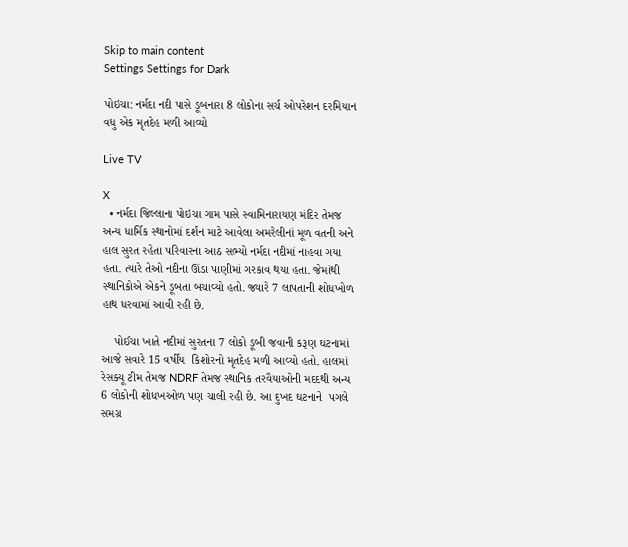Skip to main content
Settings Settings for Dark

પોઇચા: નર્મદા નદી પાસે ડૂબનારા 8 લોકોના સર્ચ ઓપરેશન દરમિયાન વધુ એક મૃતદેહ મળી આવ્યો

Live TV

X
  • નર્મદા જિલ્લાના પોઇચા ગામ પાસે સ્વામિનારાયણ મંદિર તેમજ અન્ય ધાર્મિક સ્થાનોમાં દર્શન માટે આવેલા અમરેલીનાં મૂળ વતની અને હાલ સુરત રહેતા પરિવારના આઠ સભ્યો નર્મદા નદીમાં નાહવા ગયા હતા. ત્યારે તેઓ નદીના ઊંડા પાણીમાં ગરકાવ થયા હતા. જેમાંથી સ્થાનિકોએ એકને ડૂબતા બચાવ્યો હતો. જ્યારે 7 લાપતાની શોધખોળ હાથ ધરવામાં આવી રહી છે.

    પોઈચા ખાતે નદીમાં સુરતના 7 લોકો ડૂબી જવાની કરૂણ ઘટનામાં આજે સવારે 15 વર્ષીય  કિશોરનો મૃતદેહ મળી આવ્યો હતો. હાલમાં  રેસક્યૂ ટીમ તેમજ NDRF તેમજ સ્થાનિક તરવૈયાઓની મદદથી અન્ય 6 લોકોની શોધખઓળ પણ ચાલી રહી છે. આ દુખદ ઘટનાને  પગલે સમગ્ર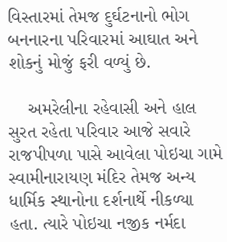વિસ્તારમાં તેમજ દુર્ઘટનાનો ભોગ બનનારના પરિવારમાં આઘાત અને શોકનું મોજું ફરી વળ્યું છે.

    અમરેલીના રહેવાસી અને હાલ સુરત રહેતા પરિવાર આજે સવારે રાજપીપળા પાસે આવેલા પોઇચા ગામે સ્વામીનારાયણ મંદિર તેમજ અન્ય ધાર્મિક સ્થાનોના દર્શનાર્થે નીકળ્યા હતા. ત્યારે પોઇચા નજીક નર્મદા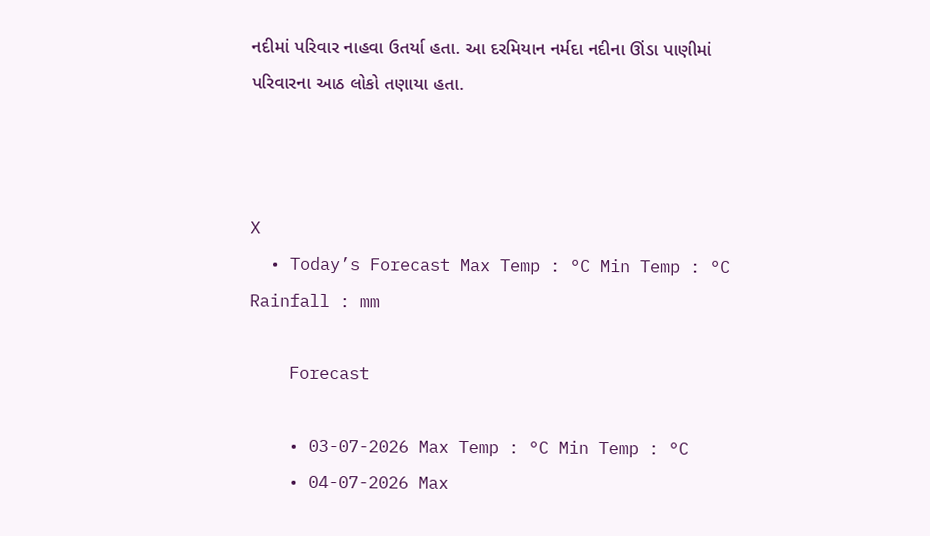નદીમાં પરિવાર નાહવા ઉતર્યા હતા. આ દરમિયાન નર્મદા નદીના ઊંડા પાણીમાં પરિવારના આઠ લોકો તણાયા હતા.



X
  • Today’s Forecast Max Temp : °C Min Temp : °C Rainfall : mm

    Forecast

    • 03-07-2026 Max Temp : °C Min Temp : °C
    • 04-07-2026 Max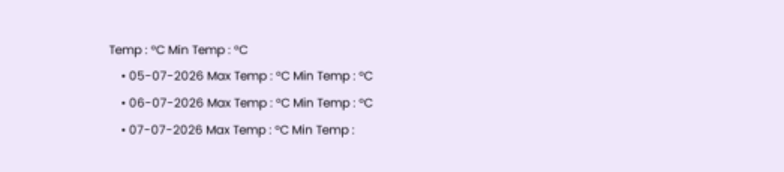Temp : °C Min Temp : °C
    • 05-07-2026 Max Temp : °C Min Temp : °C
    • 06-07-2026 Max Temp : °C Min Temp : °C
    • 07-07-2026 Max Temp : °C Min Temp :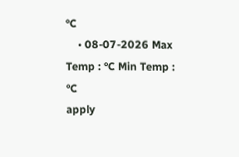°C
    • 08-07-2026 Max Temp : °C Min Temp : °C
apply